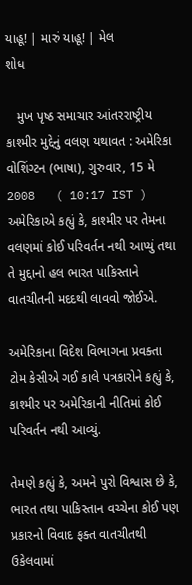યાહૂ! | મારું યાહૂ! | મેલ
શોધ

   મુખ પૃષ્ઠ સમાચાર આંતરરાષ્ટ્રીય
કાશ્મીર મુદ્દેનું વલણ યથાવત : અમેરિકા
વોશિંગ્ટન (ભાષા), ગુરુવાર, 15 મે 2008   ( 10:17 IST )
અમેરિકાએ કહ્યું કે, કાશ્મીર પર તેમના વલણમાં કોઈ પરિવર્તન નથી આપ્યું તથા તે મુદ્દાનો હલ ભારત પાકિસ્તાને વાતચીતની મદદથી લાવવો જોઈએ.

અમેરિકાના વિદેશ વિભાગના પ્રવક્તા ટોમ કેસીએ ગઈ કાલે પત્રકારોને કહ્યું કે, કાશ્મીર પર અમેરિકાની નીતિમાં કોઈ પરિવર્તન નથી આવ્યું.

તેમણે કહ્યું કે, અમને પુરો વિશ્વાસ છે કે, ભારત તથા પાકિસ્તાન વચ્ચેના કોઈ પણ પ્રકારનો વિવાદ ફક્ત વાતચીતથી ઉકેલવામાં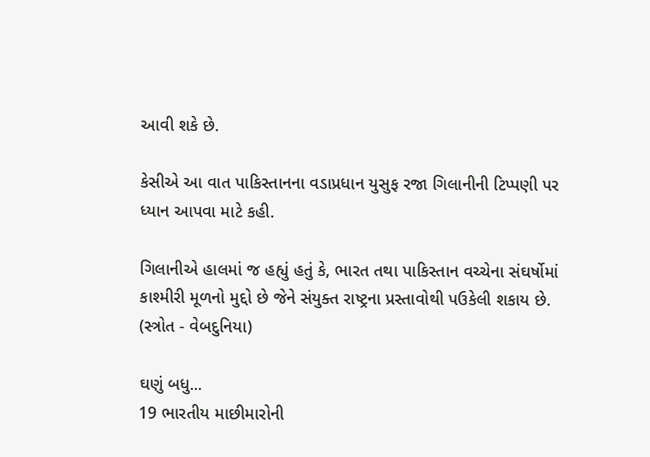આવી શકે છે.

કેસીએ આ વાત પાકિસ્તાનના વડાપ્રધાન યુસુફ રજા ગિલાનીની ટિપ્પણી પર ધ્યાન આપવા માટે કહી.

ગિલાનીએ હાલમાં જ હહ્યું હતું કે, ભારત તથા પાકિસ્તાન વચ્ચેના સંઘર્ષોમાં કાશ્મીરી મૂળનો મુદ્દો છે જેને સંયુક્ત રાષ્ટ્રના પ્રસ્તાવોથી પઉકેલી શકાય છે.
(સ્ત્રોત - વેબદુનિયા)

ઘણું બધુ...
19 ભારતીય માછીમારોની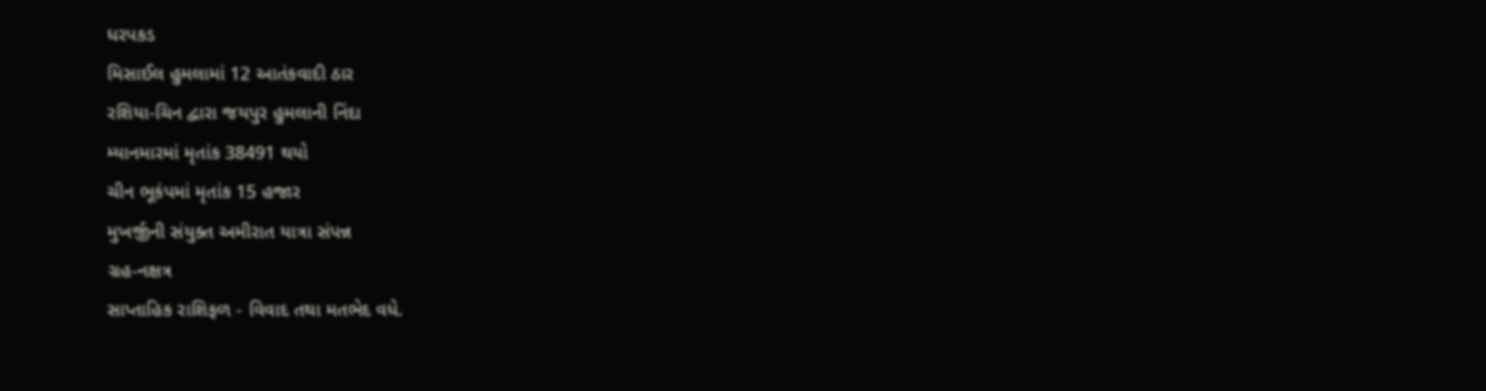ધરપકડ
મિસાઈલ હુમલામાં 12 આતંકવાદી ઠાર
રશિયા-ચિન દ્વારા જયપુર હુમલાની નિંદા
મ્યાનમારમાં મૃતાંક 38491 થયો
ચીન ભૂકંપમાં મૃતાંક 15 હજાર
મુખર્જીની સંયુક્ત અમીરાત યાત્રા સંપન્ન
ગ્રહ-નક્ષત્ર
સાપ્તાહિક રાશિફળ - વિવાદ તથા મતભેદ વધે.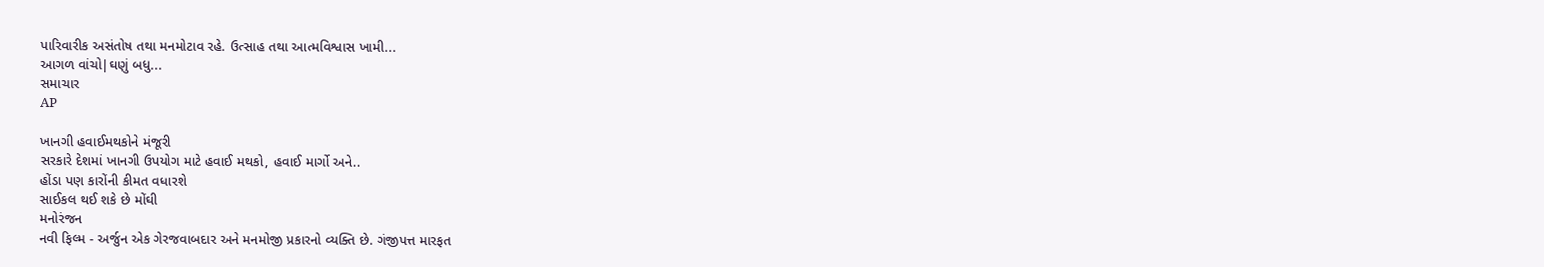પારિવારીક અસંતોષ તથા મનમોટાવ રહે. ઉત્સાહ તથા આત્મવિશ્વાસ ખામી...
આગળ વાંચો|ઘણું બધુ...
સમાચાર
AP

ખાનગી હવાઈમથકોને મંજૂરી
સરકારે દેશમાં ખાનગી ઉપયોગ માટે હવાઈ મથકો, હવાઈ માર્ગો અને..
હોંડા પણ કારોંની કીમત વધારશે
સાઈકલ થઈ શકે છે મોંઘી
મનોરંજન
નવી ફિલ્મ - અર્જુન એક ગેરજવાબદાર અને મનમોજી પ્રકારનો વ્યક્તિ છે. ગંજીપત્ત મારફત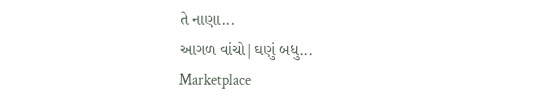તે નાણા...
આગળ વાંચો|ઘણું બધુ...
Marketplace